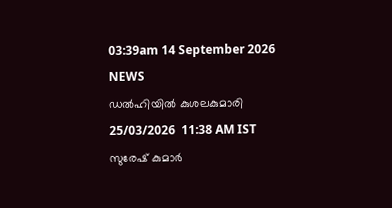03:39am 14 September 2026
NEWS
ഡൽഹിയിൽ കുശലകുമാരി
25/03/2026  11:38 AM IST
സുരേഷ് കുമാർ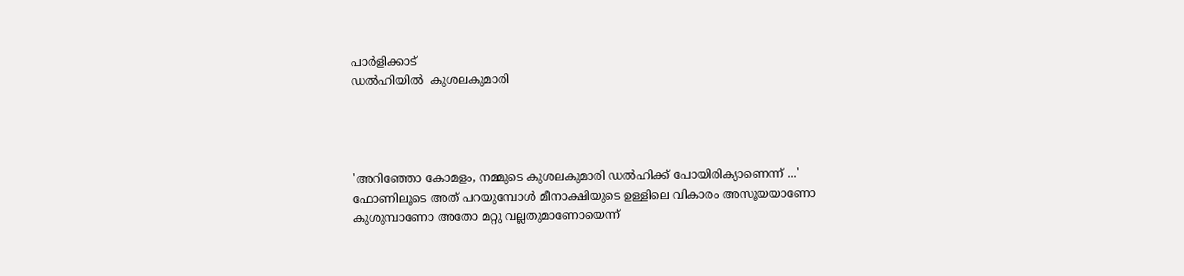പാർളിക്കാട്
ഡൽഹിയിൽ  കുശലകുമാരി




'അറിഞ്ഞോ കോമളം, നമ്മുടെ കുശലകുമാരി ഡൽഹിക്ക് പോയിരിക്യാണെന്ന് ...'
ഫോണിലൂടെ അത് പറയുമ്പോൾ മീനാക്ഷിയുടെ ഉള്ളിലെ വികാരം അസൂയയാണോ കുശുമ്പാണോ അതോ മറ്റു വല്ലതുമാണോയെന്ന്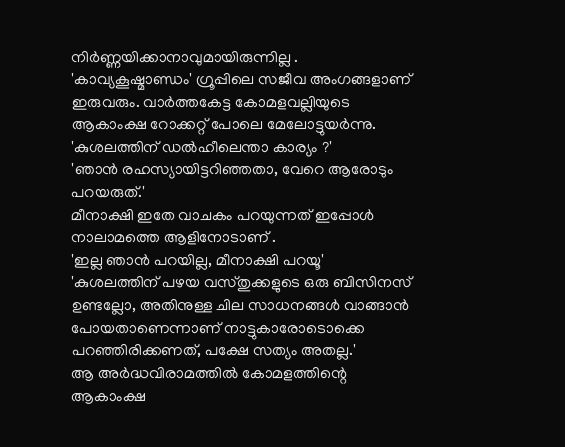നിർണ്ണയിക്കാനാവുമായിരുന്നില്ല .
'കാവ്യകൂഷ്മാണ്ഡം' ഗ്രൂപ്പിലെ സജീവ അംഗങ്ങളാണ് ഇരുവരും. വാർത്തകേട്ട കോമളവല്ലിയുടെ ആകാംക്ഷ റോക്കറ്റ് പോലെ മേലോട്ടുയർന്നു.
'കുശലത്തിന് ഡൽഹീലെന്താ കാര്യം ?'
'ഞാൻ രഹസ്യായിട്ടറിഞ്ഞതാ, വേറെ ആരോടും പറയരുത്.'
മീനാക്ഷി ഇതേ വാചകം പറയുന്നത് ഇപ്പോൾ നാലാമത്തെ ആളിനോടാണ് .
'ഇല്ല ഞാൻ പറയില്ല, മീനാക്ഷി പറയൂ'
'കുശലത്തിന് പഴയ വസ്തുക്കളുടെ ഒരു ബിസിനസ് ഉണ്ടല്ലോ, അതിനുള്ള ചില സാധനങ്ങൾ വാങ്ങാൻ പോയതാണെന്നാണ് നാട്ടുകാരോടൊക്കെ പറഞ്ഞിരിക്കണത്, പക്ഷേ സത്യം അതല്ല.'
ആ അർദ്ധവിരാമത്തിൽ കോമളത്തിന്റെ ആകാംക്ഷ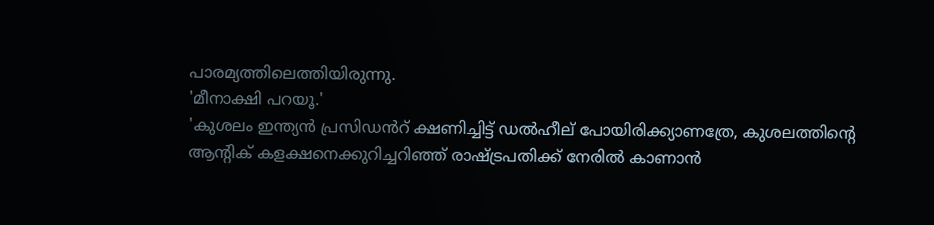പാരമ്യത്തിലെത്തിയിരുന്നു.
'മീനാക്ഷി പറയൂ.'
'കുശലം ഇന്ത്യൻ പ്രസിഡൻറ് ക്ഷണിച്ചിട്ട് ഡൽഹീല് പോയിരിക്ക്യാണത്രേ, കുശലത്തിന്റെ ആന്റിക് കളക്ഷനെക്കുറിച്ചറിഞ്ഞ് രാഷ്ട്രപതിക്ക് നേരിൽ കാണാൻ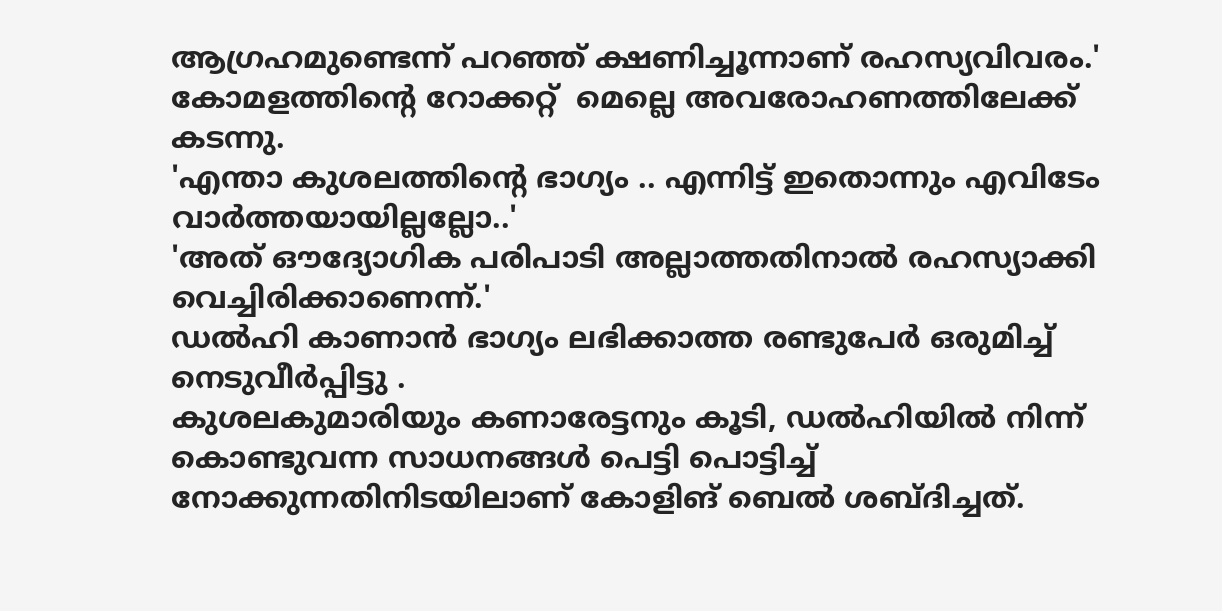ആഗ്രഹമുണ്ടെന്ന് പറഞ്ഞ് ക്ഷണിച്ചൂന്നാണ് രഹസ്യവിവരം.'
കോമളത്തിന്റെ റോക്കറ്റ്  മെല്ലെ അവരോഹണത്തിലേക്ക് കടന്നു.
'എന്താ കുശലത്തിന്റെ ഭാഗ്യം .. എന്നിട്ട് ഇതൊന്നും എവിടേം വാർത്തയായില്ലല്ലോ..'
'അത് ഔദ്യോഗിക പരിപാടി അല്ലാത്തതിനാൽ രഹസ്യാക്കി വെച്ചിരിക്കാണെന്ന്.'
ഡൽഹി കാണാൻ ഭാഗ്യം ലഭിക്കാത്ത രണ്ടുപേർ ഒരുമിച്ച് നെടുവീർപ്പിട്ടു .
കുശലകുമാരിയും കണാരേട്ടനും കൂടി, ഡൽഹിയിൽ നിന്ന് കൊണ്ടുവന്ന സാധനങ്ങൾ പെട്ടി പൊട്ടിച്ച് നോക്കുന്നതിനിടയിലാണ് കോളിങ് ബെൽ ശബ്ദിച്ചത്.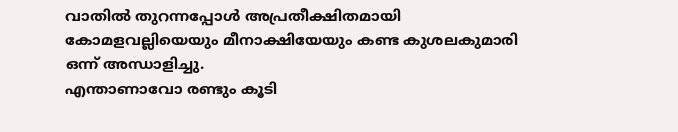വാതിൽ തുറന്നപ്പോൾ അപ്രതീക്ഷിതമായി കോമളവല്ലിയെയും മീനാക്ഷിയേയും കണ്ട കുശലകുമാരി ഒന്ന് അന്ധാളിച്ചു.
എന്താണാവോ രണ്ടും കൂടി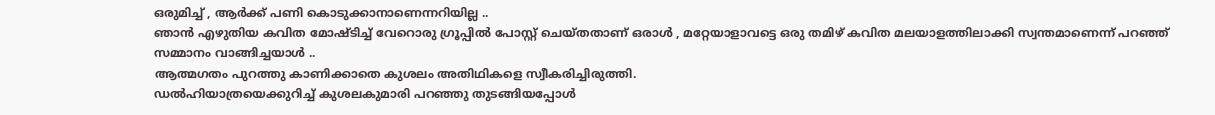ഒരുമിച്ച് , ആർക്ക് പണി കൊടുക്കാനാണെന്നറിയില്ല ..
ഞാൻ എഴുതിയ കവിത മോഷ്ടിച്ച് വേറൊരു ഗ്രൂപ്പിൽ പോസ്റ്റ് ചെയ്തതാണ് ഒരാൾ , മറ്റേയാളാവട്ടെ ഒരു തമിഴ് കവിത മലയാളത്തിലാക്കി സ്വന്തമാണെന്ന് പറഞ്ഞ് സമ്മാനം വാങ്ങിച്ചയാൾ ..
ആത്മഗതം പുറത്തു കാണിക്കാതെ കുശലം അതിഥികളെ സ്വീകരിച്ചിരുത്തി.
ഡൽഹിയാത്രയെക്കുറിച്ച് കുശലകുമാരി പറഞ്ഞു തുടങ്ങിയപ്പോൾ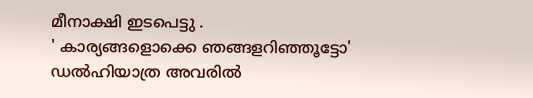മീനാക്ഷി ഇടപെട്ടു .
' കാര്യങ്ങളൊക്കെ ഞങ്ങളറിഞ്ഞൂട്ടോ'
ഡൽഹിയാത്ര അവരിൽ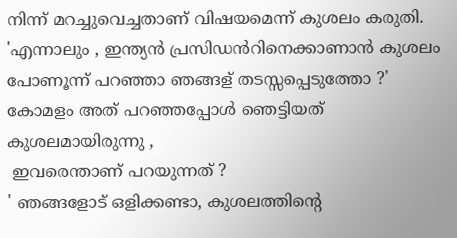നിന്ന് മറച്ചുവെച്ചതാണ് വിഷയമെന്ന് കുശലം കരുതി.
'എന്നാലും , ഇന്ത്യൻ പ്രസിഡൻറിനെക്കാണാൻ കുശലം പോണൂന്ന് പറഞ്ഞാ ഞങ്ങള് തടസ്സപ്പെടുത്തോ ?'
കോമളം അത് പറഞ്ഞപ്പോൾ ഞെട്ടിയത് കുശലമായിരുന്നു ,
 ഇവരെന്താണ് പറയുന്നത് ?
' ഞങ്ങളോട് ഒളിക്കണ്ടാ, കുശലത്തിന്റെ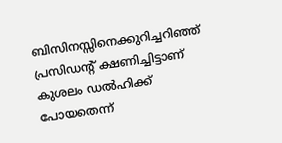ബിസിനസ്സിനെക്കുറിച്ചറിഞ്ഞ് പ്രസിഡന്റ് ക്ഷണിച്ചിട്ടാണ് കുശലം ഡൽഹിക്ക് പോയതെന്ന്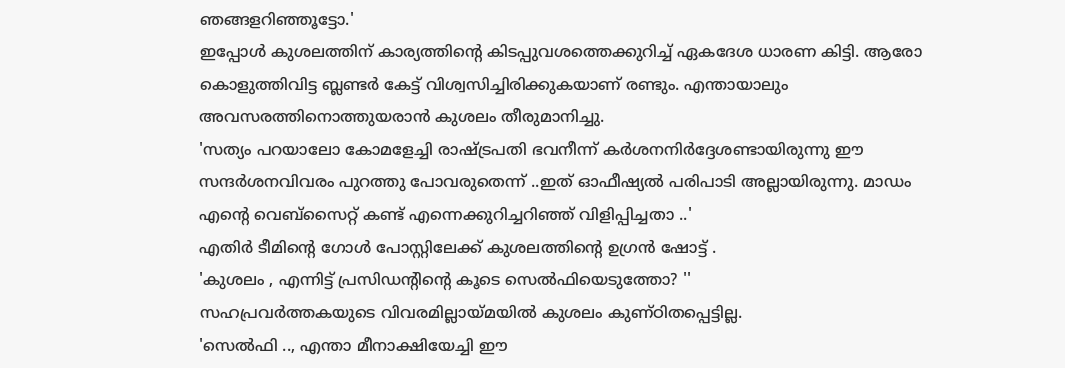ഞങ്ങളറിഞ്ഞൂട്ടോ.'
ഇപ്പോൾ കുശലത്തിന് കാര്യത്തിന്റെ കിടപ്പുവശത്തെക്കുറിച്ച് ഏകദേശ ധാരണ കിട്ടി. ആരോ കൊളുത്തിവിട്ട ബ്ലണ്ടർ കേട്ട് വിശ്വസിച്ചിരിക്കുകയാണ് രണ്ടും. എന്തായാലും അവസരത്തിനൊത്തുയരാൻ കുശലം തീരുമാനിച്ചു.
'സത്യം പറയാലോ കോമളേച്ചി രാഷ്ട്രപതി ഭവനീന്ന് കർശനനിർദ്ദേശണ്ടായിരുന്നു ഈ സന്ദർശനവിവരം പുറത്തു പോവരുതെന്ന് ..ഇത് ഓഫീഷ്യൽ പരിപാടി അല്ലായിരുന്നു. മാഡം എന്റെ വെബ്‌സൈറ്റ് കണ്ട് എന്നെക്കുറിച്ചറിഞ്ഞ് വിളിപ്പിച്ചതാ ..'
എതിർ ടീമിന്റെ ഗോൾ പോസ്റ്റിലേക്ക് കുശലത്തിന്റെ ഉഗ്രൻ ഷോട്ട് .
'കുശലം , എന്നിട്ട് പ്രസിഡന്റിന്റെ കൂടെ സെൽഫിയെടുത്തോ? ''
സഹപ്രവർത്തകയുടെ വിവരമില്ലായ്മയിൽ കുശലം കുണ്ഠിതപ്പെട്ടില്ല.
'സെൽഫി .., എന്താ മീനാക്ഷിയേച്ചി ഈ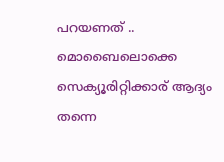പറയണത് .. മൊബൈലൊക്കെ സെക്യൂരിറ്റിക്കാര് ആദ്യം തന്നെ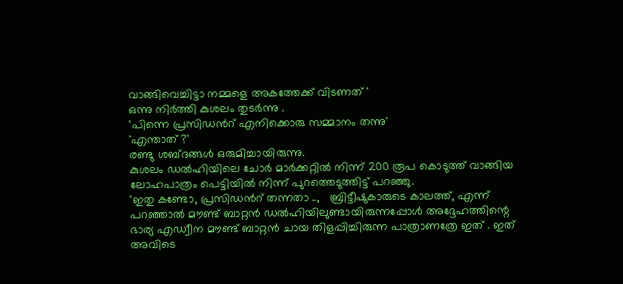വാങ്ങിവെച്ചിട്ടാ നമ്മളെ അകത്തേക്ക് വിടണത് '
ഒന്നു നിർത്തി കുശലം തുടർന്നു .
'പിന്നെ പ്രസിഡൻറ് എനിക്കൊരു സമ്മാനം തന്നു'
'എന്താത് ?'
രണ്ടു ശബ്ദങ്ങൾ ഒരുമിച്ചായിരുന്നു.
കുശലം ഡൽഹിയിലെ ചോർ മാർക്കറ്റിൽ നിന്ന് 200 രൂപ കൊടുത്ത് വാങ്ങിയ ലോഹപാത്രം പെട്ടിയിൽ നിന്ന് പുറത്തെടുത്തിട്ട് പറഞ്ഞു.
'ഇതു കണ്ടോ, പ്രസിഡൻറ് തന്നതാ ..,   ബ്രിട്ടീഷുകാരുടെ കാലത്ത്, എന്ന് പറഞ്ഞാൽ മൗണ്ട് ബാറ്റൻ ഡൽഹിയിലുണ്ടായിരുന്നപ്പോൾ അദ്ദേഹത്തിന്റെ ഭാര്യ എഡ്വീന മൗണ്ട് ബാറ്റൻ ചായ തിളപ്പിച്ചിരുന്ന പാത്രാണത്രേ ഇത് . ഇത് അവിടെ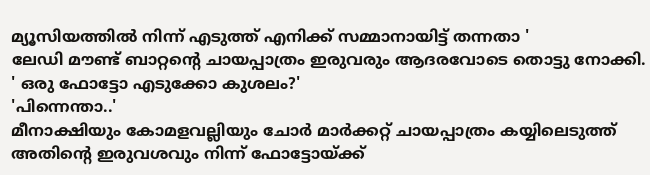മ്യൂസിയത്തിൽ നിന്ന് എടുത്ത് എനിക്ക് സമ്മാനായിട്ട് തന്നതാ '
ലേഡി മൗണ്ട് ബാറ്റന്റെ ചായപ്പാത്രം ഇരുവരും ആദരവോടെ തൊട്ടു നോക്കി.
' ഒരു ഫോട്ടോ എടുക്കോ കുശലം?'
'പിന്നെന്താ..'
മീനാക്ഷിയും കോമളവല്ലിയും ചോർ മാർക്കറ്റ് ചായപ്പാത്രം കയ്യിലെടുത്ത് അതിന്റെ ഇരുവശവും നിന്ന് ഫോട്ടോയ്ക്ക്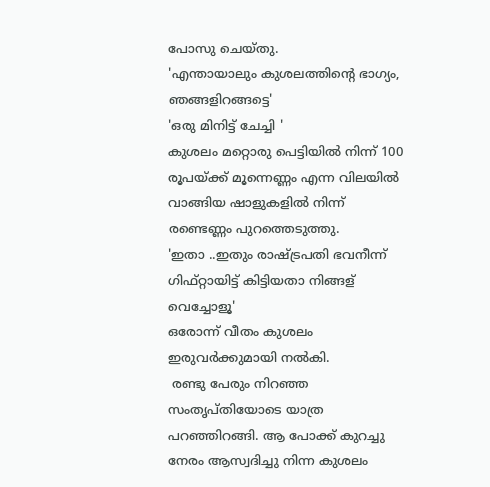പോസു ചെയ്തു.
'എന്തായാലും കുശലത്തിന്റെ ഭാഗ്യം, ഞങ്ങളിറങ്ങട്ടെ'
'ഒരു മിനിട്ട് ചേച്ചി '
കുശലം മറ്റൊരു പെട്ടിയിൽ നിന്ന് 100 രൂപയ്ക്ക് മൂന്നെണ്ണം എന്ന വിലയിൽ വാങ്ങിയ ഷാളുകളിൽ നിന്ന് രണ്ടെണ്ണം പുറത്തെടുത്തു.
'ഇതാ ..ഇതും രാഷ്ട്രപതി ഭവനീന്ന് ഗിഫ്റ്റായിട്ട് കിട്ടിയതാ നിങ്ങള് വെച്ചോളൂ'
ഒരോന്ന് വീതം കുശലം ഇരുവർക്കുമായി നൽകി.
 രണ്ടു പേരും നിറഞ്ഞ സംതൃപ്തിയോടെ യാത്ര പറഞ്ഞിറങ്ങി. ആ പോക്ക് കുറച്ചു നേരം ആസ്വദിച്ചു നിന്ന കുശലം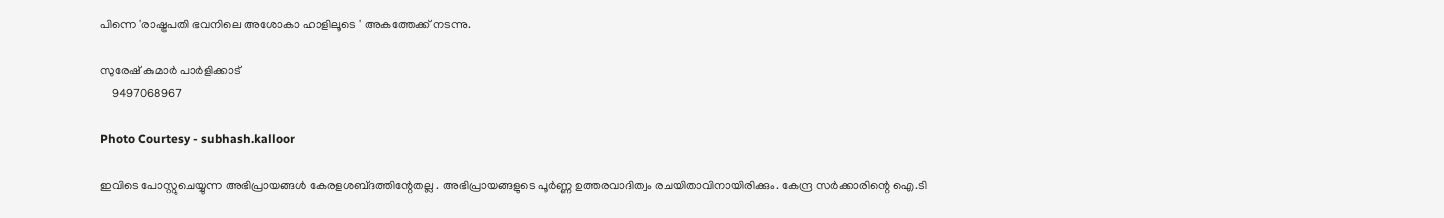പിന്നെ 'രാഷ്ട്രപതി ഭവനിലെ അശോകാ ഹാളിലൂടെ ' അകത്തേക്ക് നടന്നു.

സുരേഷ് കുമാർ പാർളിക്കാട്
    9497068967

Photo Courtesy - subhash.kalloor

ഇവിടെ പോസ്റ്റുചെയ്യുന്ന അഭിപ്രായങ്ങള്‍ കേരളശബ്‌ദത്തിന്റേതല്ല . അഭിപ്രായങ്ങളുടെ പൂര്‍ണ്ണ ഉത്തരവാദിത്വം രചയിതാവിനായിരിക്കും. കേന്ദ്ര സർക്കാരിന്റെ ഐ.ടി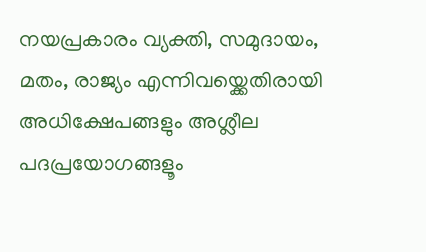നയപ്രകാരം വ്യക്തി, സമുദായം, മതം, രാജ്യം എന്നിവയ്ക്കെതിരായി അധിക്ഷേപങ്ങളും അശ്ലീല പദപ്രയോഗങ്ങളൂം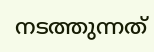നടത്തുന്നത്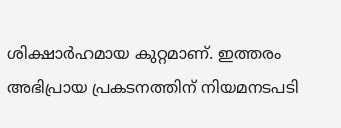ശിക്ഷാര്‍ഹമായ കുറ്റമാണ്. ഇത്തരം അഭിപ്രായ പ്രകടനത്തിന് നിയമനടപടി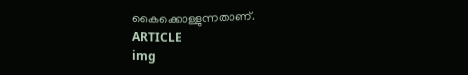കൈക്കൊള്ളുന്നതാണ്.
ARTICLE
img